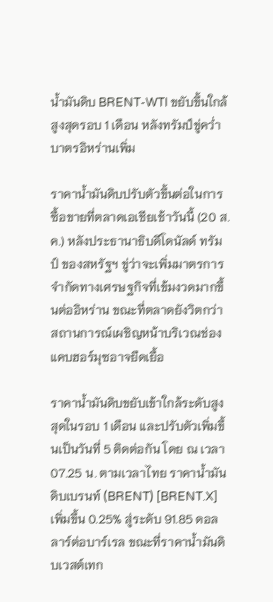น้ำมันดิบ BRENT-WTI ขยับขึ้นใกล้สูงสุดรอบ 1 เดือน หลังทรัมป์ขู่คว่ำบาตรอิหร่านเพิ่ม

ราคาน้ำมันดิบปรับตัวขึ้นต่อในการซื้อขายที่ตลาดเอเชียเช้าวันนี้ (20 ส.ค.) หลังประธานาธิบดีโดนัลด์ ทรัมป์ ของสหรัฐฯ ขู่ว่าจะเพิ่มมาตรการจำกัดทางเศรษฐกิจที่เข้มงวดมากขึ้นต่ออิหร่าน ขณะที่ตลาดยังวิตกว่าสถานการณ์เผชิญหน้าบริเวณช่องแคบฮอร์มุซอาจยืดเยื้อ

ราคาน้ำมันดิบขยับเข้าใกล้ระดับสูงสุดในรอบ 1 เดือน และปรับตัวเพิ่มขึ้นเป็นวันที่ 5 ติดต่อกัน โดย ณ เวลา 07.25 น. ตามเวลาไทย ราคาน้ำมันดิบเบรนท์ (BRENT) [BRENT.X] เพิ่มขึ้น 0.25% สู่ระดับ 91.85 ดอลลาร์ต่อบาร์เรล ขณะที่ราคาน้ำมันดิบเวสต์เทก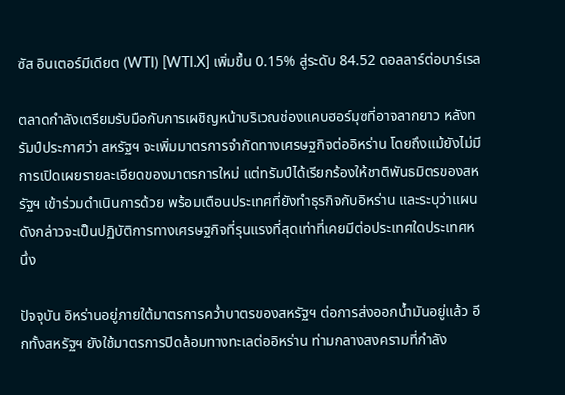ซัส อินเตอร์มีเดียต (WTI) [WTI.X] เพิ่มขึ้น 0.15% สู่ระดับ 84.52 ดอลลาร์ต่อบาร์เรล

ตลาดกำลังเตรียมรับมือกับการเผชิญหน้าบริเวณช่องแคบฮอร์มุซที่อาจลากยาว หลังทรัมป์ประกาศว่า สหรัฐฯ จะเพิ่มมาตรการจำกัดทางเศรษฐกิจต่ออิหร่าน โดยถึงแม้ยังไม่มีการเปิดเผยรายละเอียดของมาตรการใหม่ แต่ทรัมป์ได้เรียกร้องให้ชาติพันธมิตรของสหรัฐฯ เข้าร่วมดำเนินการด้วย พร้อมเตือนประเทศที่ยังทำธุรกิจกับอิหร่าน และระบุว่าแผนดังกล่าวจะเป็นปฏิบัติการทางเศรษฐกิจที่รุนแรงที่สุดเท่าที่เคยมีต่อประเทศใดประเทศหนึ่ง

ปัจจุบัน อิหร่านอยู่ภายใต้มาตรการคว่ำบาตรของสหรัฐฯ ต่อการส่งออกน้ำมันอยู่แล้ว อีกทั้งสหรัฐฯ ยังใช้มาตรการปิดล้อมทางทะเลต่ออิหร่าน ท่ามกลางสงครามที่กำลัง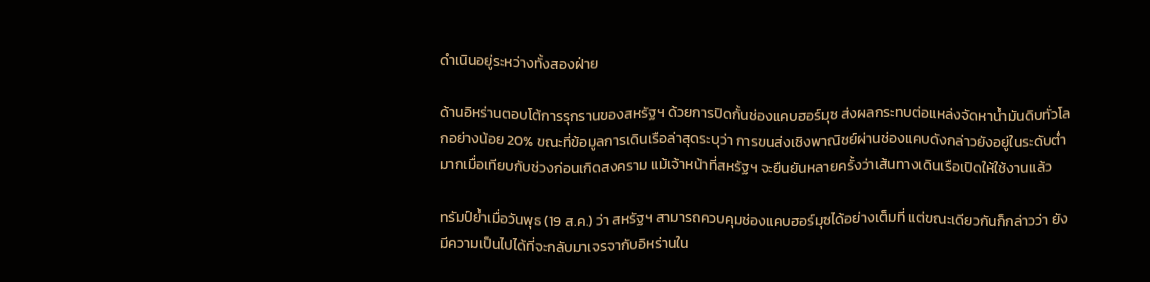ดำเนินอยู่ระหว่างทั้งสองฝ่าย

ด้านอิหร่านตอบโต้การรุกรานของสหรัฐฯ ด้วยการปิดกั้นช่องแคบฮอร์มุซ ส่งผลกระทบต่อแหล่งจัดหาน้ำมันดิบทั่วโลกอย่างน้อย 20% ขณะที่ข้อมูลการเดินเรือล่าสุดระบุว่า การขนส่งเชิงพาณิชย์ผ่านช่องแคบดังกล่าวยังอยู่ในระดับต่ำมากเมื่อเทียบกับช่วงก่อนเกิดสงคราม แม้เจ้าหน้าที่สหรัฐฯ จะยืนยันหลายครั้งว่าเส้นทางเดินเรือเปิดให้ใช้งานแล้ว

ทรัมป์ย้ำเมื่อวันพุธ (19 ส.ค.) ว่า สหรัฐฯ สามารถควบคุมช่องแคบฮอร์มุซได้อย่างเต็มที่ แต่ขณะเดียวกันก็กล่าวว่า ยังมีความเป็นไปได้ที่จะกลับมาเจรจากับอิหร่านใน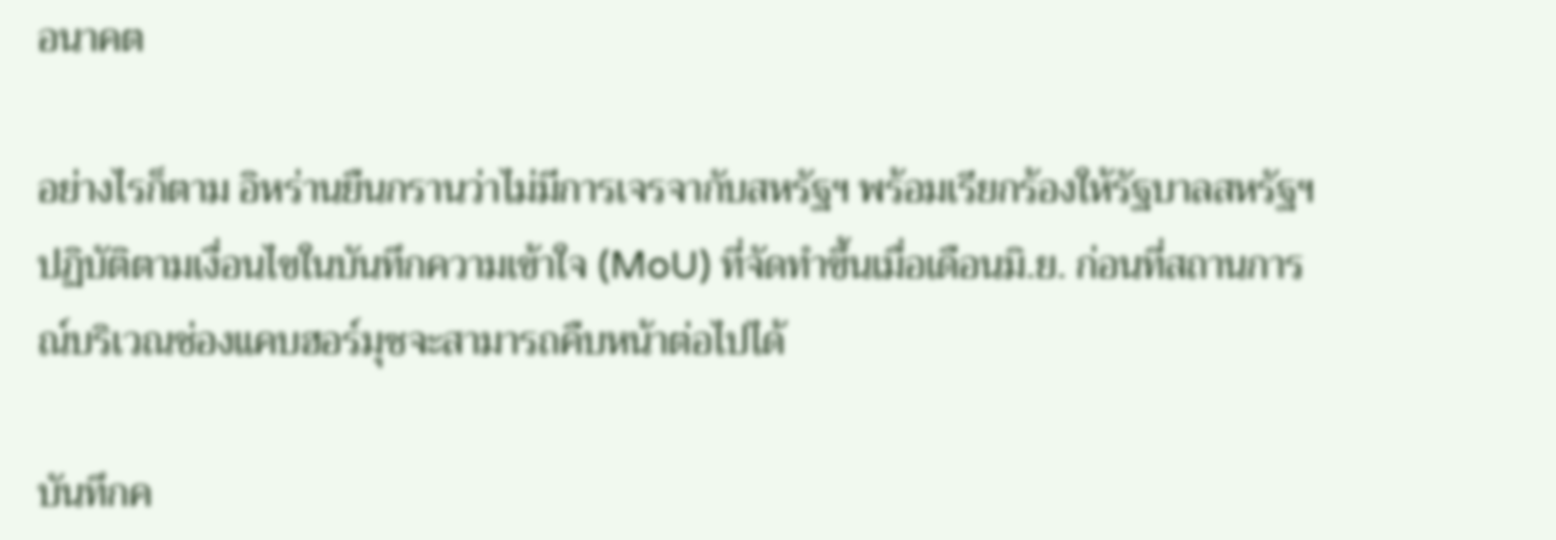อนาคต

อย่างไรก็ตาม อิหร่านยืนกรานว่าไม่มีการเจรจากับสหรัฐฯ พร้อมเรียกร้องให้รัฐบาลสหรัฐฯ ปฏิบัติตามเงื่อนไขในบันทึกความเข้าใจ (MoU) ที่จัดทำขึ้นเมื่อเดือนมิ.ย. ก่อนที่สถานการณ์บริเวณช่องแคบฮอร์มุซจะสามารถคืบหน้าต่อไปได้

บันทึกค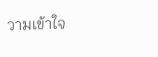วามเข้าใจ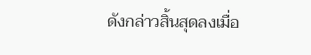ดังกล่าวสิ้นสุดลงเมื่อ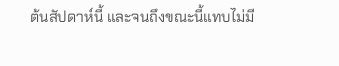ต้นสัปดาห์นี้ และจนถึงขณะนี้แทบไม่มี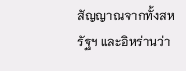สัญญาณจากทั้งสหรัฐฯ และอิหร่านว่า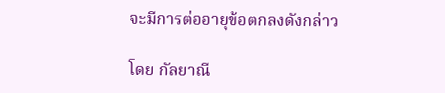จะมีการต่ออายุข้อตกลงดังกล่าว

โดย กัลยาณี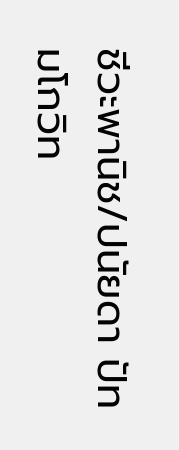ชีวะพานิช/ปนัยดา ปัทมโกวิท